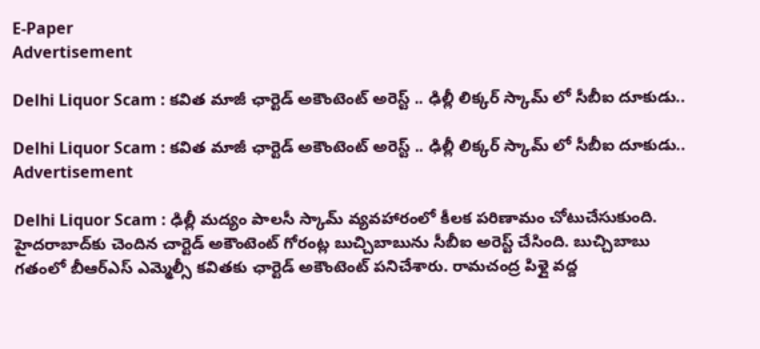E-Paper
Advertisement

Delhi Liquor Scam : కవిత మాజీ ఛార్టెడ్‌ అకౌంటెంట్‌ అరెస్ట్‌ .. ఢిల్లీ లిక్కర్ స్కామ్ లో సీబీఐ దూకుడు..

Delhi Liquor Scam : కవిత మాజీ ఛార్టెడ్‌ అకౌంటెంట్‌ అరెస్ట్‌ .. ఢిల్లీ లిక్కర్ స్కామ్ లో సీబీఐ దూకుడు..
Advertisement

Delhi Liquor Scam : ఢిల్లీ మద్యం పాలసీ స్కామ్ వ్యవహారంలో కీలక పరిణామం చోటుచేసుకుంది. హైదరాబాద్‌కు చెందిన చార్టెడ్‌ అకౌంటెంట్‌ గోరంట్ల బుచ్చిబాబును సీబీఐ అరెస్ట్‌ చేసింది. బుచ్చిబాబు గతంలో బీఆర్ఎస్ ఎమ్మెల్సీ కవితకు ఛార్టెడ్‌ అకౌంటెంట్‌ పనిచేశారు. రామచంద్ర పిళ్లై వద్ద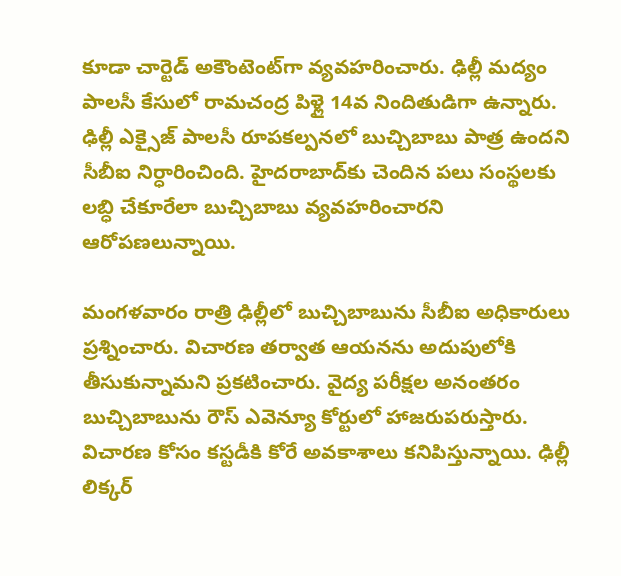కూడా చార్టెడ్‌ అకౌంటెంట్‌గా వ్యవహరించారు. ఢిల్లీ మద్యం పాలసీ కేసులో రామచంద్ర పిళ్లై 14వ నిందితుడిగా ఉన్నారు. ఢిల్లీ ఎక్సైజ్‌ పాలసీ రూపకల్పనలో బుచ్చిబాబు పాత్ర ఉందని సీబీఐ నిర్ధారించింది. హైదరాబాద్‌కు చెందిన పలు సంస్థలకు లబ్ధి చేకూరేలా బుచ్చిబాబు వ్యవహరించారని ఆరోపణలున్నాయి.

మంగళవారం రాత్రి ఢిల్లీలో బుచ్చిబాబును సీబీఐ అధికారులు ప్రశ్నించారు. విచారణ తర్వాత ఆయనను అదుపులోకి తీసుకున్నామని ప్రకటించారు. వైద్య పరీక్షల అనంతరం బుచ్చిబాబును రౌస్‌ ఎవెన్యూ కోర్టులో హాజరుపరుస్తారు. విచారణ కోసం కస్టడీకి కోరే అవకాశాలు కనిపిస్తున్నాయి. ఢిల్లీ లిక్కర్‌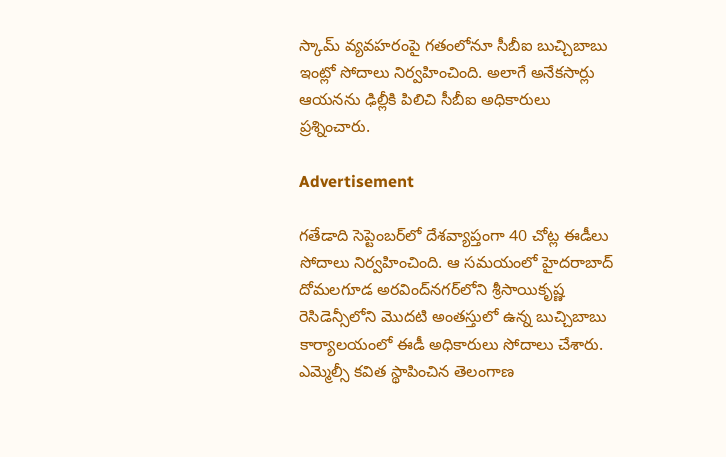స్కామ్ వ్యవహరంపై గతంలోనూ సీబీఐ బుచ్చిబాబు ఇంట్లో సోదాలు నిర్వహించింది. అలాగే అనేకసార్లు ఆయనను ఢిల్లీకి పిలిచి సీబీఐ అధికారులు ప్రశ్నించారు.

Advertisement

గతేడాది సెప్టెంబర్‌లో దేశవ్యాప్తంగా 40 చోట్ల ఈడీలు సోదాలు నిర్వహించింది. ఆ సమయంలో హైదరాబాద్ దోమలగూడ అరవింద్‌నగర్‌లోని శ్రీసాయికృష్ణ రెసిడెన్సీలోని మొదటి అంతస్తులో ఉన్న బుచ్చిబాబు కార్యాలయంలో ఈడీ అధికారులు సోదాలు చేశారు. ఎమ్మెల్సీ కవిత స్థాపించిన తెలంగాణ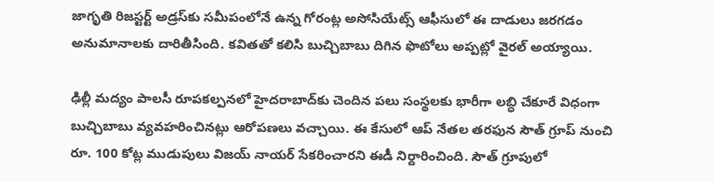జాగృతి రిజస్టర్ట్ అడ్రస్‌కు సమీపంలోనే ఉన్న గోరంట్ల అసోసియేట్స్ ఆఫీసులో ఈ దాడులు జరగడం అనుమానాలకు దారితీసింది. కవితతో కలిసి బుచ్చిబాబు దిగిన ఫొటోలు అప్పట్లో వైరల్‌ అయ్యాయి.

ఢిల్లీ మద్యం పాలసీ రూపకల్పనలో హైదరాబాద్‌కు చెందిన పలు సంస్థలకు భారీగా లబ్ధి చేకూరే విధంగా బుచ్చిబాబు వ్యవహరించినట్లు ఆరోపణలు వచ్చాయి. ఈ కేసులో ఆప్‌ నేతల తరఫున సౌత్‌ గ్రూప్ నుంచి రూ. 100 కోట్ల ముడుపులు విజయ్‌ నాయర్ సేకరించారని ఈడీ నిర్దారించింది. సౌత్‌ గ్రూపులో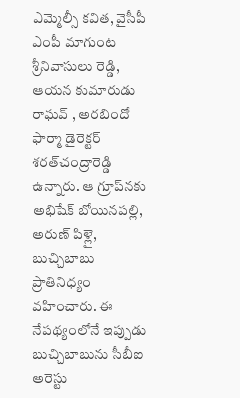ఎమ్మెల్సీ కవిత, వైసీపీ ఎంపీ మాగుంట శ్రీనివాసులు రెడ్డి, ఆయన కుమారుడు రాఘవ్‌ , అరబిందో ఫార్మా డైరెక్టర్‌ శరత్‌చంద్రారెడ్డి ఉన్నారు. ఆ గ్రూప్‌నకు అభిషేక్‌ బోయినపల్లి, అరుణ్‌ పిళ్లై, బుచ్చిబాబు ప్రాతినిధ్యం వహించారు. ఈ నేపథ్యంలోనే ఇప్పుడు బుచ్చిబాబును సీబీఐ అరెస్టు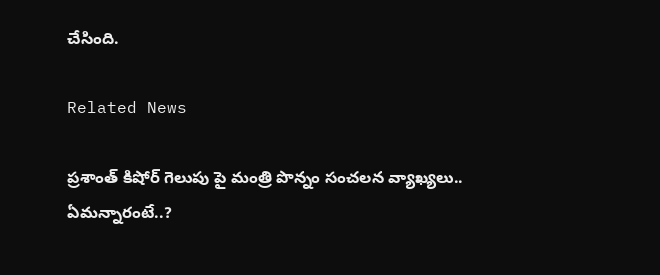చేసింది.

Related News

ప్రశాంత్ కిషోర్ గెలుపు పై మంత్రి పొన్నం సంచలన వ్యాఖ్యలు.. ఏమన్నారంటే..?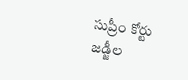సుప్రీం కోర్టు జడ్జీల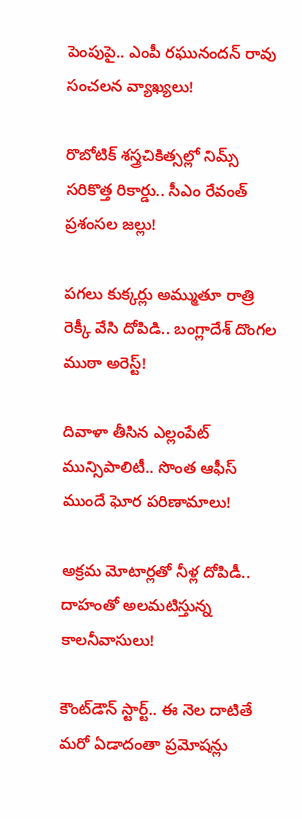పెంపుపై.. ఎంపీ రఘునందన్ రావు సంచలన వ్యాఖ్యలు!

రొబోటిక్ శస్త్రచికిత్సల్లో నిమ్స్ సరికొత్త రికార్డు.. సీఎం రేవంత్ ప్రశంసల జల్లు!

పగలు కుక్కర్లు అమ్ముతూ రాత్రి రెక్కీ వేసి దోపిడి.. బంగ్లాదేశ్ దొంగల ముఠా అరెస్ట్!

దివాళా తీసిన ఎల్లంపేట్ మున్సిపాలిటీ.. సొంత ఆఫీస్ ముందే ఘోర పరిణామాలు!

అక్రమ మోటార్లతో నీళ్ల దోపిడీ.. దాహంతో అలమటిస్తున్న కాలనీవాసులు!

కౌంట్‌డౌన్ స్టార్ట్.. ఈ నెల దాటితే మరో ఏడాదంతా ప్రమోషన్లు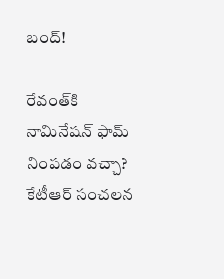బంద్!

రేవంత్‌కి నామినేషన్ ఫామ్ నింపడం వచ్చా? కేటీఆర్ సంచలన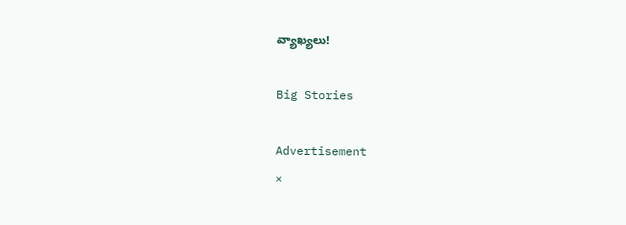వ్యాఖ్యలు!

Big Stories

Advertisement
×